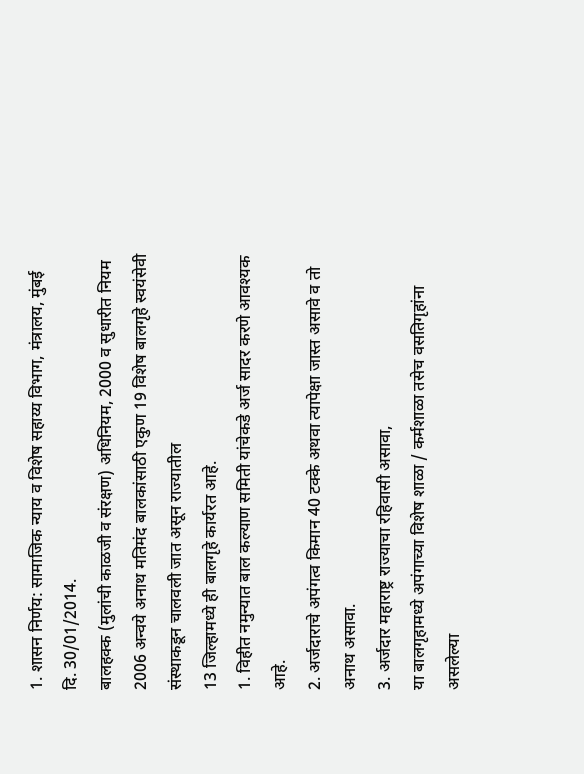1. शासन निर्णय: सामाजिक न्याय व विशेष सहाय्य विभाग, मंत्रालय, मुंबई दि. 30/01/2014.
बालहक्क (मुलांची काळजी व संरक्षण) अधिनियम, 2000 व सुधारीत नियम 2006 अन्वये अनाथ मतिमंद बालकांसाठी एकुण 19 विशेष बालगृहे स्वयंसेवी संस्थाकडून चालवली जात असून राज्यातील
13 जिल्हामध्ये ही बालगृहे कार्यरत आहे.
1. विहीत नमुन्यात बाल कल्याण समिती यांचेकडे अर्ज सादर करणे आवश्यक आहे.
2. अर्जदाराचे अपंगत्व किमान 40 टक्के अथवा त्यापेक्षा जास्त असावे व तो अनाथ असावा.
3. अर्जदार महाराष्ट्र राज्याचा रहिवासी असावा,
या बालगृहामध्ये अपंगाच्या विशेष शाळा / कर्मशाळा तसेच वसतिगृहांना असलेल्या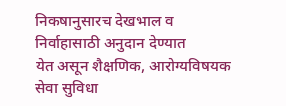निकषानुसारच देखभाल व निर्वाहासाठी अनुदान देण्यात
येत असून शैक्षणिक, आरोग्यविषयक सेवा सुविधा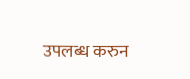उपलब्ध करुन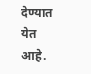देण्यात येत आहे.